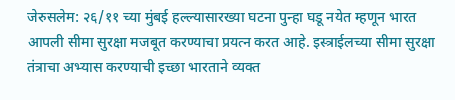जेरुसलेम: २६/११ च्या मुंबई हल्ल्यासारख्या घटना पुन्हा घडू नयेत म्हणून भारत आपली सीमा सुरक्षा मजबूत करण्याचा प्रयत्न करत आहे. इस्त्राईलच्या सीमा सुरक्षा तंत्राचा अभ्यास करण्याची इच्छा भारताने व्यक्त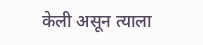केली असून त्याला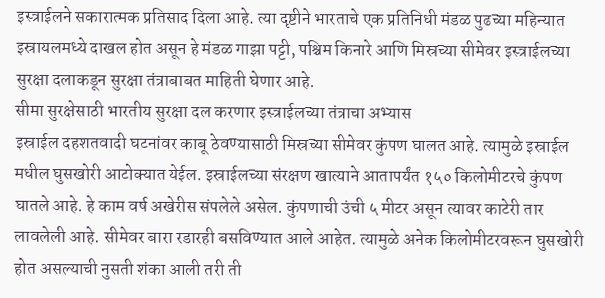इस्त्राईलने सकारात्मक प्रतिसाद दिला आहे. त्या दृष्टीने भारताचे एक प्रतिनिधी मंडळ पुढच्या महिन्यात इस्रायलमध्ये दाखल होत असून हे मंडळ गाझा पट्टी, पश्चिम किनारे आणि मिस्रच्या सीमेवर इस्त्राईलच्या सुरक्षा दलाकडून सुरक्षा तंत्राबाबत माहिती घेणार आहे.
सीमा सुरक्षेसाठी भारतीय सुरक्षा दल करणार इस्त्राईलच्या तंत्राचा अभ्यास
इस्राईल दहशतवादी घटनांवर काबू ठेवण्यासाठी मिस्रच्या सीमेवर कुंपण घालत आहे. त्यामुळे इस्राईल मधील घुसखोरी आटोक्यात येईल. इस्राईलच्या संरक्षण खात्याने आतापर्यंत १५० किलोमीटरचे कुंपण घातले आहे. हे काम वर्ष अखेरीस संपलेले असेल. कुंपणाची उंची ५ मीटर असून त्यावर काटेरी तार लावलेली आहे. सीमेवर बारा रडारही बसविण्यात आले आहेत. त्यामुळे अनेक किलोमीटरवरून घुसखोरी होत असल्याची नुसती शंका आली तरी ती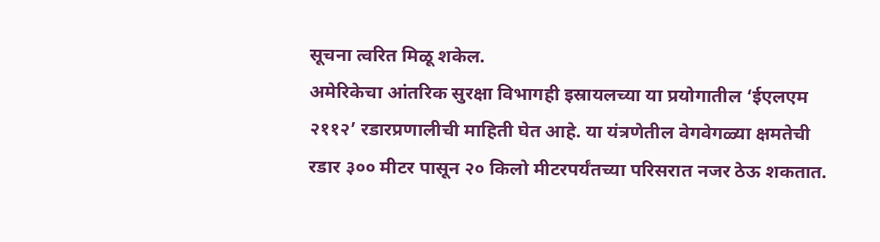सूचना त्वरित मिळू शकेल.
अमेरिकेचा आंतरिक सुरक्षा विभागही इस्रायलच्या या प्रयोगातील ‘ईएलएम २११२’ रडारप्रणालीची माहिती घेत आहे. या यंत्रणेतील वेगवेगळ्या क्षमतेची रडार ३०० मीटर पासून २० किलो मीटरपर्यंतच्या परिसरात नजर ठेऊ शकतात.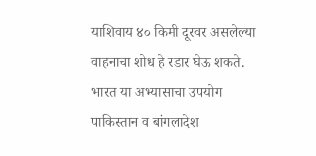याशिवाय ४० किमी दूरवर असलेल्या वाहनाचा शोध हे रडार घेऊ शकते.
भारत या अभ्यासाचा उपयोग पाकिस्तान व बांगलादेश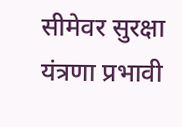सीमेवर सुरक्षा यंत्रणा प्रभावी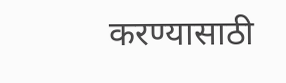करण्यासाठी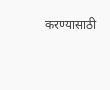करण्यासाठी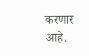करणार आहे.